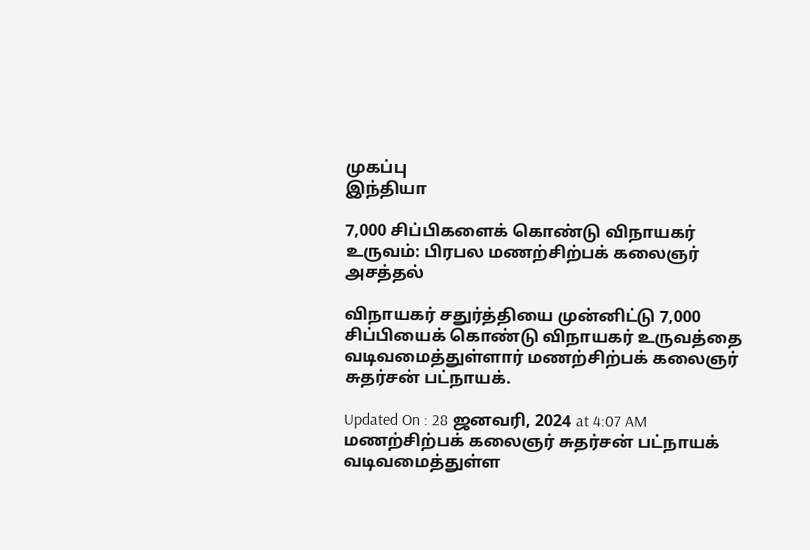முகப்பு
இந்தியா

7,000 சிப்பிகளைக் கொண்டு விநாயகர் உருவம்: பிரபல மணற்சிற்பக் கலைஞர் அசத்தல்

விநாயகர் சதுர்த்தியை முன்னிட்டு 7,000 சிப்பியைக் கொண்டு விநாயகர் உருவத்தை வடிவமைத்துள்ளார் மணற்சிற்பக் கலைஞர் சுதர்சன் பட்நாயக்.

Updated On : 28 ஜனவரி, 2024 at 4:07 AM
மணற்சிற்பக் கலைஞர் சுதர்சன் பட்நாயக் வடிவமைத்துள்ள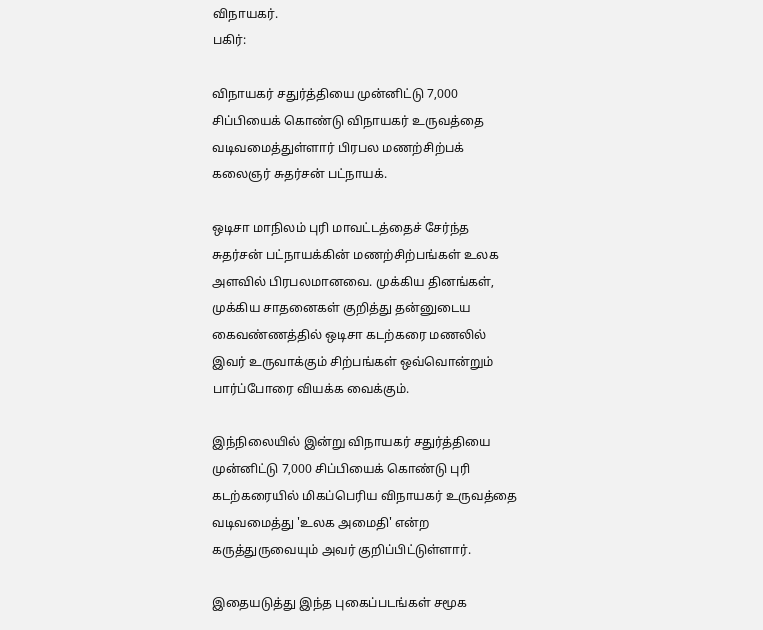விநாயகர்.
பகிர்:

விநாயகர் சதுர்த்தியை முன்னிட்டு 7,000 சிப்பியைக் கொண்டு விநாயகர் உருவத்தை வடிவமைத்துள்ளார் பிரபல மணற்சிற்பக் கலைஞர் சுதர்சன் பட்நாயக்.

ஒடிசா மாநிலம் புரி மாவட்டத்தைச் சேர்ந்த சுதர்சன் பட்நாயக்கின் மணற்சிற்பங்கள் உலக அளவில் பிரபலமானவை. முக்கிய தினங்கள், முக்கிய சாதனைகள் குறித்து தன்னுடைய கைவண்ணத்தில் ஒடிசா கடற்கரை மணலில் இவர் உருவாக்கும் சிற்பங்கள் ஒவ்வொன்றும் பார்ப்போரை வியக்க வைக்கும்.

இந்நிலையில் இன்று விநாயகர் சதுர்த்தியை முன்னிட்டு 7,000 சிப்பியைக் கொண்டு புரி கடற்கரையில் மிகப்பெரிய விநாயகர் உருவத்தை வடிவமைத்து 'உலக அமைதி' என்ற கருத்துருவையும் அவர் குறிப்பிட்டுள்ளார்.

இதையடுத்து இந்த புகைப்படங்கள் சமூக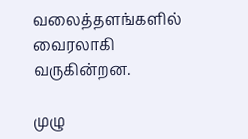வலைத்தளங்களில் வைரலாகி வருகின்றன.

முழு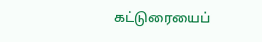கட்டுரையைப்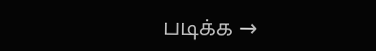படிக்க →